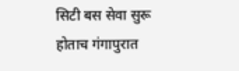सिटी बस सेवा सुरू होताच गंगापुरात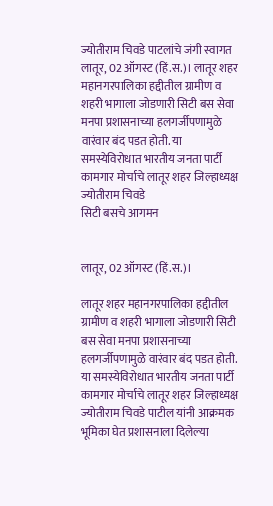ज्योतीराम चिवडे पाटलांचे जंगी स्वागत
लातूर, 02 ऑगस्ट (हिं.स.)। लातूर शहर महानगरपालिका हद्दीतील ग्रामीण व शहरी भागाला जोडणारी सिटी बस सेवा मनपा प्रशासनाच्या हलगर्जीपणामुळे वारंवार बंद पडत होती. या समस्येविरोधात भारतीय जनता पार्टी कामगार मोर्चाचे लातूर शहर जिल्हाध्यक्ष ज्योतीराम चिवडे
सिटी बसचे आगमन


लातूर, 02 ऑगस्ट (हिं.स.)।

लातूर शहर महानगरपालिका हद्दीतील ग्रामीण व शहरी भागाला जोडणारी सिटी बस सेवा मनपा प्रशासनाच्या हलगर्जीपणामुळे वारंवार बंद पडत होती. या समस्येविरोधात भारतीय जनता पार्टी कामगार मोर्चाचे लातूर शहर जिल्हाध्यक्ष ज्योतीराम चिवडे पाटील यांनी आक्रमक भूमिका घेत प्रशासनाला दिलेल्या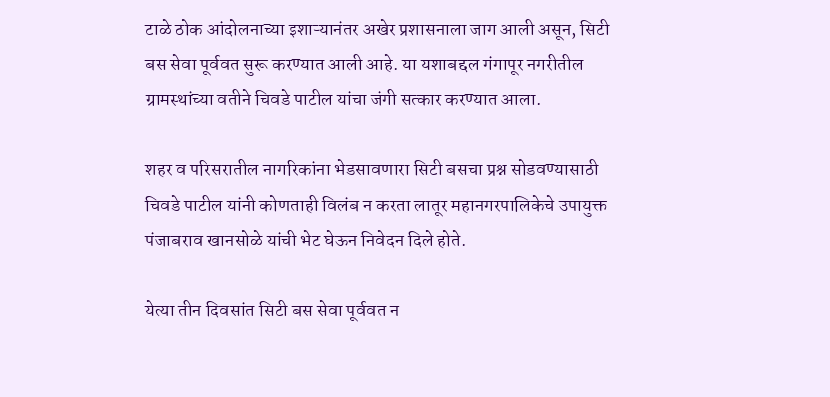टाळे ठोक आंदोलनाच्या इशाऱ्यानंतर अखेर प्रशासनाला जाग आली असून, सिटी बस सेवा पूर्ववत सुरू करण्यात आली आहे. या यशाबद्दल गंगापूर नगरीतील ग्रामस्थांच्या वतीने चिवडे पाटील यांचा जंगी सत्कार करण्यात आला.

शहर व परिसरातील नागरिकांना भेडसावणारा सिटी बसचा प्रश्न सोडवण्यासाठी चिवडे पाटील यांनी कोणताही विलंब न करता लातूर महानगरपालिकेचे उपायुक्त पंजाबराव खानसोळे यांची भेट घेऊन निवेदन दिले होते.

येत्या तीन दिवसांत सिटी बस सेवा पूर्ववत न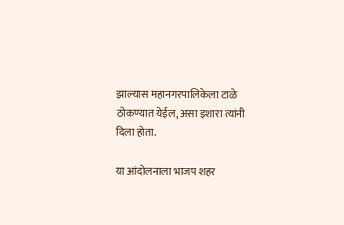झाल्यास महानगरपालिकेला टाळे ठोकण्यात येईल, असा इशारा त्यांनी दिला होता.

या आंदोलनाला भाजप शहर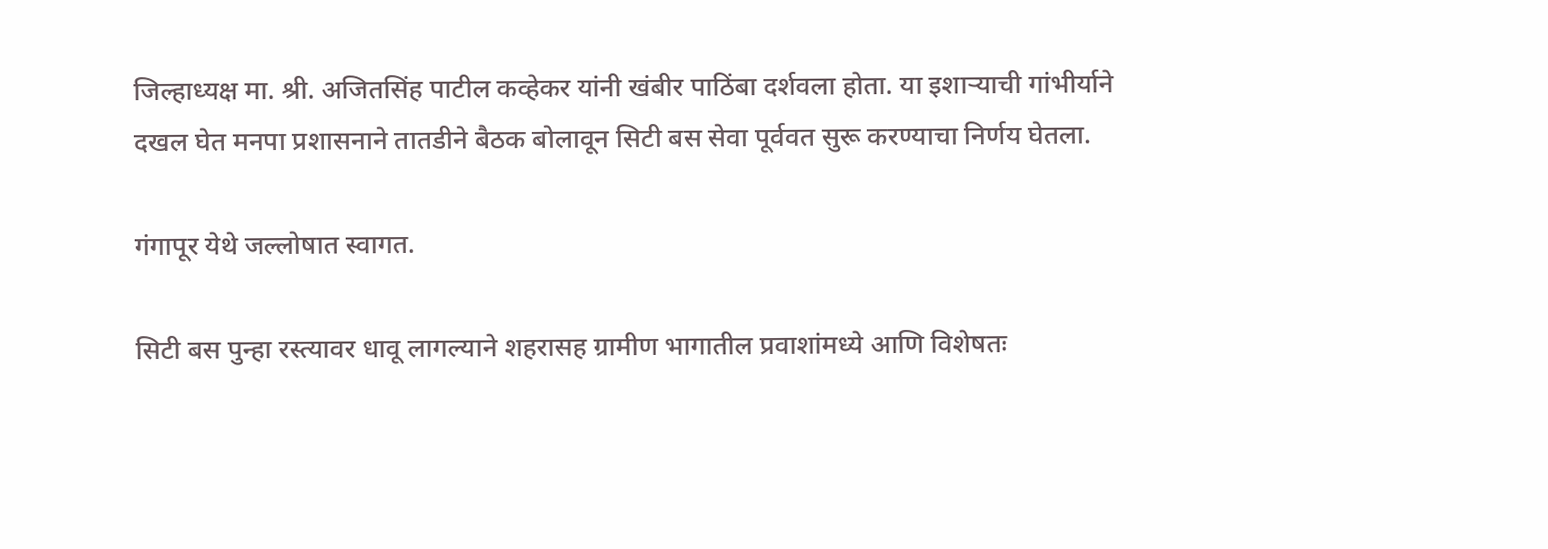जिल्हाध्यक्ष मा. श्री. अजितसिंह पाटील कव्हेकर यांनी खंबीर पाठिंबा दर्शवला होता. या इशाऱ्याची गांभीर्याने दखल घेत मनपा प्रशासनाने तातडीने बैठक बोलावून सिटी बस सेवा पूर्ववत सुरू करण्याचा निर्णय घेतला.

गंगापूर येथे जल्लोषात स्वागत.

सिटी बस पुन्हा रस्त्यावर धावू लागल्याने शहरासह ग्रामीण भागातील प्रवाशांमध्ये आणि विशेषतः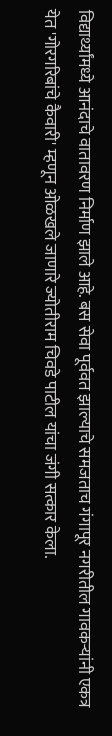विद्यार्थ्यांमध्ये आनंदाचे वातावरण निर्माण झाले आहे. बस सेवा पूर्ववत झाल्याचे समजताच गंगापूर नगरीतील गावकऱ्यांनी एकत्र येत 'गोरगरिबांचे कैवारी' म्हणून ओळखले जाणारे ज्योतीराम चिवडे पाटील यांचा जंगी सत्कार केला.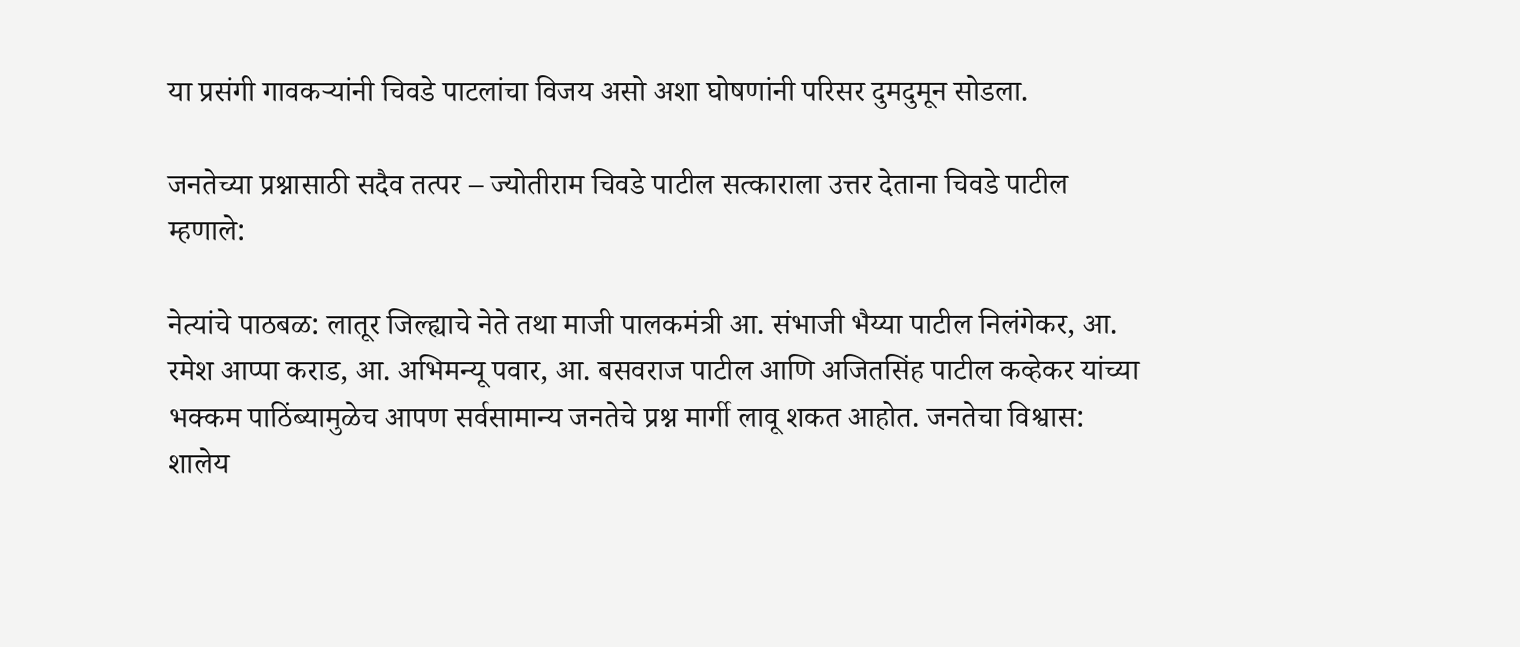या प्रसंगी गावकऱ्यांनी चिवडे पाटलांचा विजय असो अशा घोषणांनी परिसर दुमदुमून सोडला.

जनतेच्या प्रश्नासाठी सदैव तत्पर – ज्योतीराम चिवडे पाटील सत्काराला उत्तर देताना चिवडे पाटील म्हणाले:

नेत्यांचे पाठबळ: लातूर जिल्ह्याचे नेते तथा माजी पालकमंत्री आ. संभाजी भैय्या पाटील निलंगेकर, आ. रमेश आप्पा कराड, आ. अभिमन्यू पवार, आ. बसवराज पाटील आणि अजितसिंह पाटील कव्हेकर यांच्या भक्कम पाठिंब्यामुळेच आपण सर्वसामान्य जनतेचे प्रश्न मार्गी लावू शकत आहोत. जनतेचा विश्वास: शालेय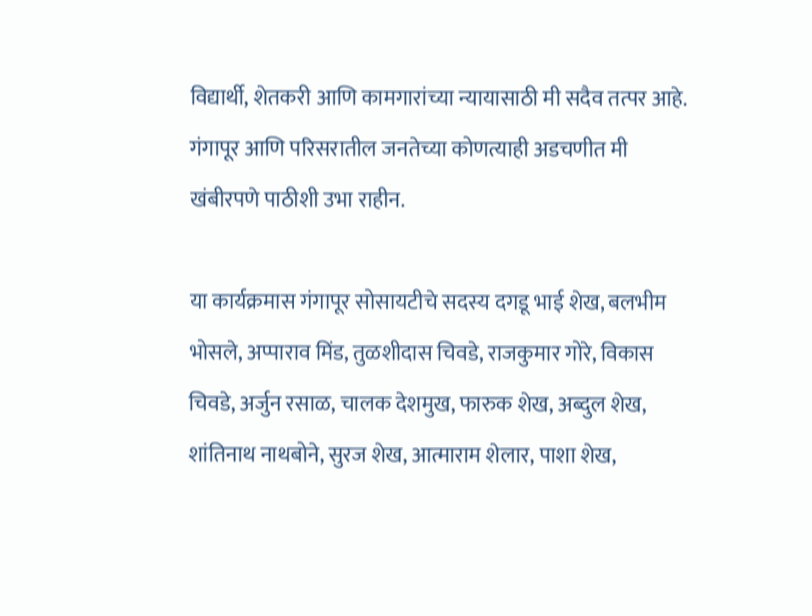विद्यार्थी, शेतकरी आणि कामगारांच्या न्यायासाठी मी सदैव तत्पर आहे. गंगापूर आणि परिसरातील जनतेच्या कोणत्याही अडचणीत मी खंबीरपणे पाठीशी उभा राहीन.

या कार्यक्रमास गंगापूर सोसायटीचे सदस्य दगडू भाई शेख, बलभीम भोसले, अप्पाराव मिंड, तुळशीदास चिवडे, राजकुमार गोरे, विकास चिवडे, अर्जुन रसाळ, चालक देशमुख, फारुक शेख, अब्दुल शेख, शांतिनाथ नाथबोने, सुरज शेख, आत्माराम शेलार, पाशा शेख,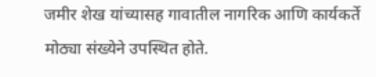जमीर शेख यांच्यासह गावातील नागरिक आणि कार्यकर्ते मोठ्या संख्येने उपस्थित होते.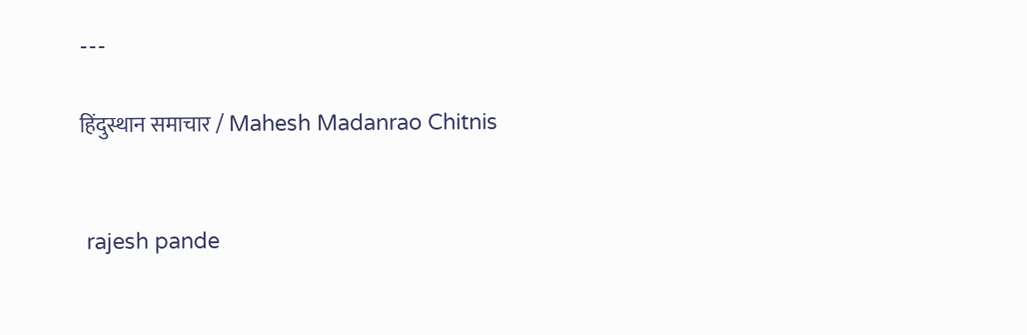---

हिंदुस्थान समाचार / Mahesh Madanrao Chitnis


 rajesh pande